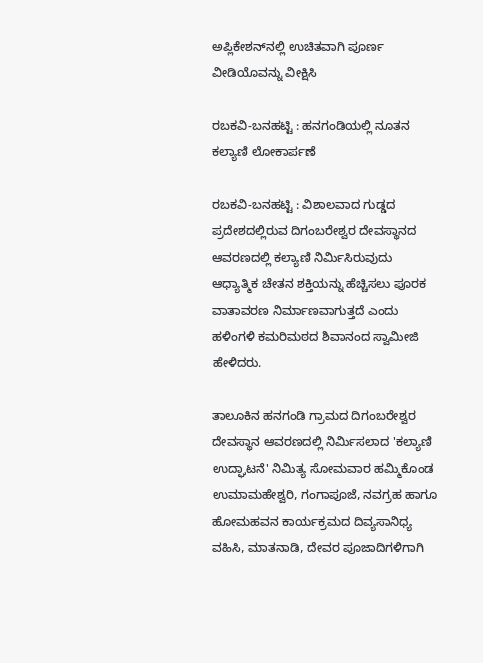ಅಪ್ಲಿಕೇಶನ್‌ನಲ್ಲಿ ಉಚಿತವಾಗಿ ಪೂರ್ಣ ವೀಡಿಯೊವನ್ನು ವೀಕ್ಷಿಸಿ

ರಬಕವಿ-ಬನಹಟ್ಟಿ : ಹನಗಂಡಿಯಲ್ಲಿ ನೂತನ ಕಲ್ಯಾಣಿ ಲೋಕಾರ್ಪಣೆ

ರಬಕವಿ-ಬನಹಟ್ಟಿ : ವಿಶಾಲವಾದ ಗುಡ್ಡದ ಪ್ರದೇಶದಲ್ಲಿರುವ ದಿಗಂಬರೇಶ್ವರ ದೇವಸ್ಥಾನದ ಆವರಣದಲ್ಲಿ ಕಲ್ಯಾಣಿ ನಿರ್ಮಿಸಿರುವುದು ಆಧ್ಯಾತ್ಮಿಕ ಚೇತನ ಶಕ್ತಿಯನ್ನು ಹೆಚ್ಚಿಸಲು ಪೂರಕ ವಾತಾವರಣ ನಿರ್ಮಾಣವಾಗುತ್ತದೆ ಎಂದು ಹಳಿಂಗಳಿ ಕಮರಿಮಠದ ಶಿವಾನಂದ ಸ್ವಾಮೀಜಿ ಹೇಳಿದರು.

ತಾಲೂಕಿನ ಹನಗಂಡಿ ಗ್ರಾಮದ ದಿಗಂಬರೇಶ್ವರ ದೇವಸ್ಥಾನ ಆವರಣದಲ್ಲಿ ನಿರ್ಮಿಸಲಾದ 'ಕಲ್ಯಾಣಿ ಉದ್ಘಾಟನೆ' ನಿಮಿತ್ಯ ಸೋಮವಾರ ಹಮ್ಮಿಕೊಂಡ ಉಮಾಮಹೇಶ್ವರಿ, ಗಂಗಾಪೂಜೆ, ನವಗ್ರಹ ಹಾಗೂ ಹೋಮಹವನ ಕಾರ್ಯಕ್ರಮದ ದಿವ್ಯಸಾನಿಧ್ಯ ವಹಿಸಿ, ಮಾತನಾಡಿ, ದೇವರ ಪೂಜಾದಿಗಳಿಗಾಗಿ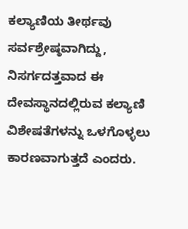ಕಲ್ಯಾಣಿಯ ತೀರ್ಥವು ಸರ್ವಶ್ರೇಷ್ಠವಾಗಿದ್ದು, ನಿಸರ್ಗದತ್ತವಾದ ಈ ದೇವಸ್ಥಾನದಲ್ಲಿರುವ ಕಲ್ಯಾಣಿ ವಿಶೇಷತೆಗಳನ್ನು ಒಳಗೊಳ್ಳಲು ಕಾರಣವಾಗುತ್ತದೆ ಎಂದರು.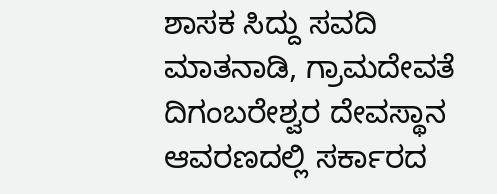ಶಾಸಕ ಸಿದ್ದು ಸವದಿ ಮಾತನಾಡಿ, ಗ್ರಾಮದೇವತೆ ದಿಗಂಬರೇಶ್ವರ ದೇವಸ್ಥಾನ ಆವರಣದಲ್ಲಿ ಸರ್ಕಾರದ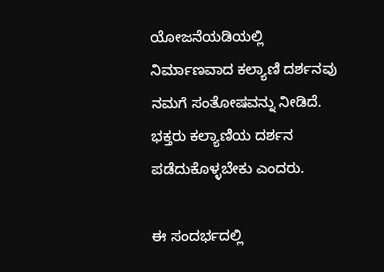ಯೋಜನೆಯಡಿಯಲ್ಲಿ ನಿರ್ಮಾಣವಾದ ಕಲ್ಯಾಣಿ ದರ್ಶನವು ನಮಗೆ ಸಂತೋಷವನ್ನು ನೀಡಿದೆ. ಭಕ್ತರು ಕಲ್ಯಾಣಿಯ ದರ್ಶನ ಪಡೆದುಕೊಳ್ಳಬೇಕು ಎಂದರು.

ಈ ಸಂದರ್ಭದಲ್ಲಿ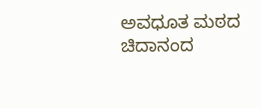ಅವಧೂತ ಮಠದ ಚಿದಾನಂದ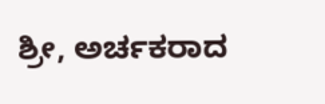ಶ್ರೀ, ಅರ್ಚಕರಾದ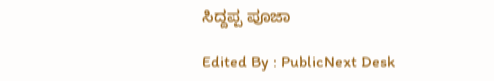ಸಿದ್ದಪ್ಪ ಪೂಜಾ

Edited By : PublicNext Desk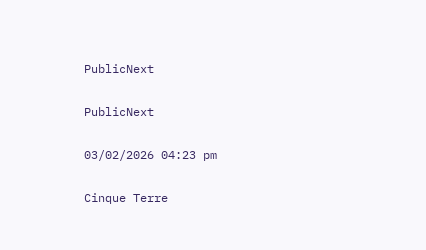PublicNext

PublicNext

03/02/2026 04:23 pm

Cinque Terre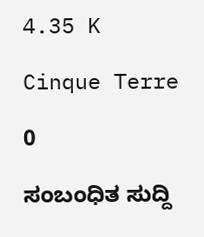4.35 K

Cinque Terre

0

ಸಂಬಂಧಿತ ಸುದ್ದಿ